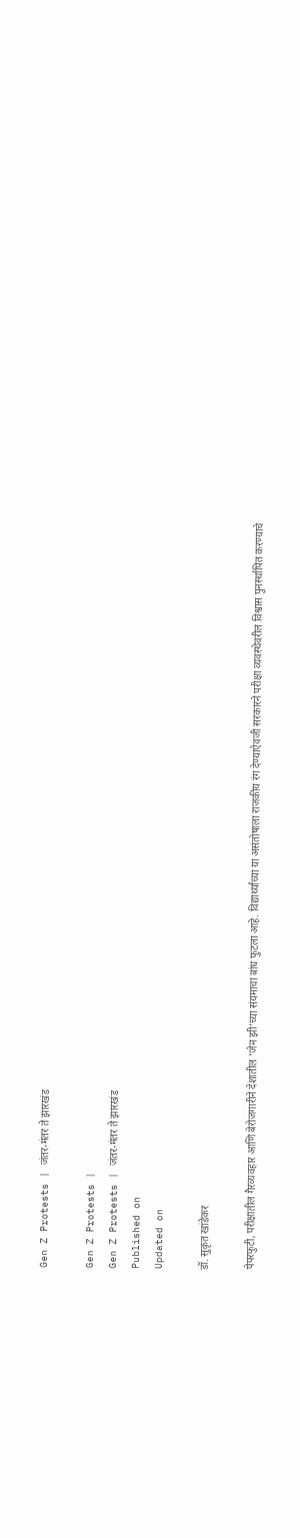Gen Z Protests | जंतर-मंतर ते झारखंड

Gen Z Protests |
Gen Z Protests | जंतर-मंतर ते झारखंड
Published on
Updated on

डॉ. सुकृत खांडेकर

पेपरफुटी, परीक्षांतील गैरव्यवहार आणि बेरोजगारीने देशातील ‘जेन झी’च्या संयमाचा बांध फुटला आहे. विद्यार्थ्यांच्या या असंतोषाला राजकीय रंग देण्याऐवजी सरकारने परीक्षा व्यवस्थेवरील विश्वास पुनर्स्थापित करण्याचे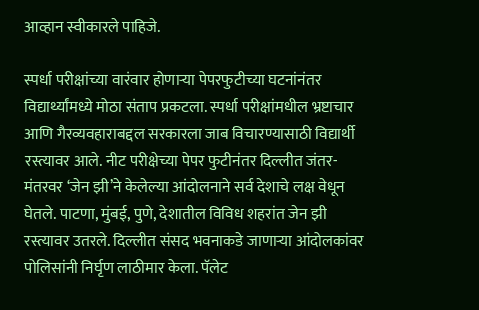आव्हान स्वीकारले पाहिजे.

स्पर्धा परीक्षांच्या वारंवार होणाऱ्या पेपरफुटीच्या घटनांनंतर विद्यार्थ्यांमध्ये मोठा संताप प्रकटला. स्पर्धा परीक्षांमधील भ्रष्टाचार आणि गैरव्यवहाराबद्दल सरकारला जाब विचारण्यासाठी विद्यार्थी रस्त्यावर आले. नीट परीक्षेच्या पेपर फुटीनंतर दिल्लीत जंतर-मंतरवर ‘जेन झी’ने केलेल्या आंदोलनाने सर्व देशाचे लक्ष वेधून घेतले. पाटणा, मुंबई, पुणे, देशातील विविध शहरांत जेन झी रस्त्यावर उतरले. दिल्लीत संसद भवनाकडे जाणाऱ्या आंदोलकांवर पोलिसांनी निर्घृण लाठीमार केला. पॅलेट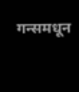गन्समधून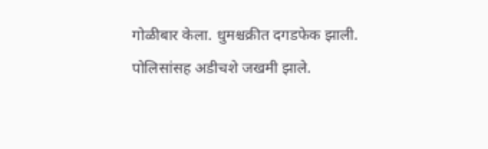गोळीबार केला. धुमश्चक्रीत दगडफेक झाली. पोलिसांसह अडीचशे जखमी झाले.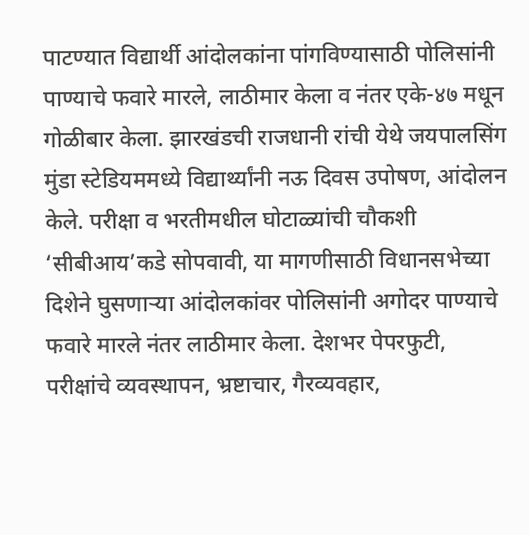पाटण्यात विद्यार्थी आंदोलकांना पांगविण्यासाठी पोलिसांनी पाण्याचे फवारे मारले, लाठीमार केला व नंतर एके-४७ मधून गोळीबार केला. झारखंडची राजधानी रांची येथे जयपालसिंग मुंडा स्टेडियममध्ये विद्यार्थ्यांनी नऊ दिवस उपोषण, आंदोलन केले. परीक्षा व भरतीमधील घोटाळ्यांची चौकशी ‘सीबीआय’कडे सोपवावी, या मागणीसाठी विधानसभेच्या दिशेने घुसणाऱ्या आंदोलकांवर पोलिसांनी अगोदर पाण्याचे फवारे मारले नंतर लाठीमार केला. देशभर पेपरफुटी, परीक्षांचे व्यवस्थापन, भ्रष्टाचार, गैरव्यवहार,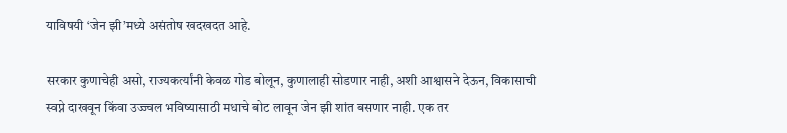याविषयी ‘जेन झी’मध्ये असंतोष खदखदत आहे.

सरकार कुणाचेही असो, राज्यकर्त्यांनी केवळ गोड बोलून, कुणालाही सोडणार नाही, अशी आश्वासने देऊन, विकासाची स्वप्ने दाखवून किंवा उज्ज्वल भविष्यासाठी मधाचे बोट लावून जेन झी शांत बसणार नाही. एक तर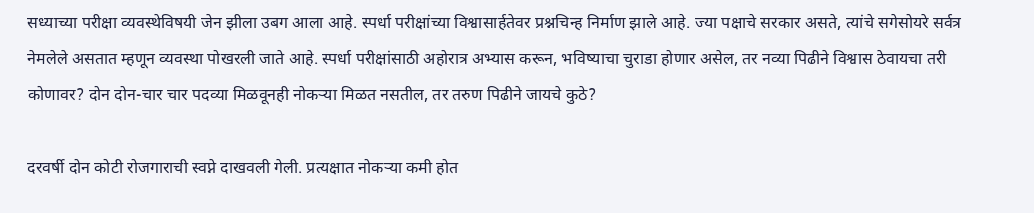सध्याच्या परीक्षा व्यवस्थेविषयी जेन झीला उबग आला आहे. स्पर्धा परीक्षांच्या विश्वासार्हतेवर प्रश्नचिन्ह निर्माण झाले आहे. ज्या पक्षाचे सरकार असते, त्यांचे सगेसोयरे सर्वत्र नेमलेले असतात म्हणून व्यवस्था पोखरली जाते आहे. स्पर्धा परीक्षांसाठी अहोरात्र अभ्यास करून, भविष्याचा चुराडा होणार असेल, तर नव्या पिढीने विश्वास ठेवायचा तरी कोणावर? दोन दोन-चार चार पदव्या मिळवूनही नोकऱ्या मिळत नसतील, तर तरुण पिढीने जायचे कुठे?

दरवर्षी दोन कोटी रोजगाराची स्वप्ने दाखवली गेली. प्रत्यक्षात नोकऱ्या कमी होत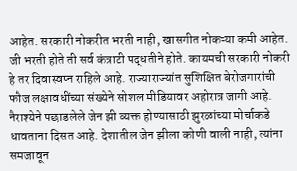आहेत. सरकारी नोकरीत भरती नाही, खासगीत नोकऱ्या कमी आहेत. जी भरती होते ती सर्व कंत्राटी पद्धतीने होते. कायमची सरकारी नोकरी हे तर दिवास्वप्न राहिले आहे. राज्याराज्यांत सुशिक्षित बेरोजगारांची फौज लक्षावधींच्या संख्येने सोशल मीडियावर अहोरात्र जागी आहे. नैराश्येने पछाडलेले जेन झी व्यक्त होण्यासाठी झुरळांच्या मोर्चाकडे धावताना दिसत आहे. देशातील जेन झीला कोणी वाली नाही, त्यांना समजावून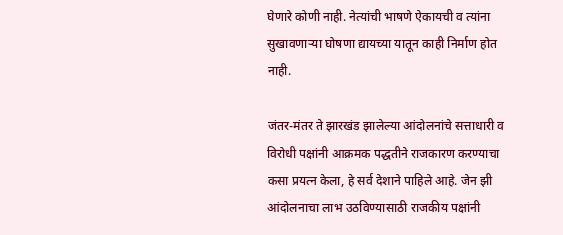घेणारे कोणी नाही. नेत्यांची भाषणे ऐकायची व त्यांना सुखावणाऱ्या घोषणा द्यायच्या यातून काही निर्माण होत नाही.

जंतर-मंतर ते झारखंड झालेल्या आंदोलनांचे सत्ताधारी व विरोधी पक्षांनी आक्रमक पद्धतीने राजकारण करण्याचा कसा प्रयत्न केला, हे सर्व देशाने पाहिले आहे. जेन झी आंदोलनाचा लाभ उठविण्यासाठी राजकीय पक्षांनी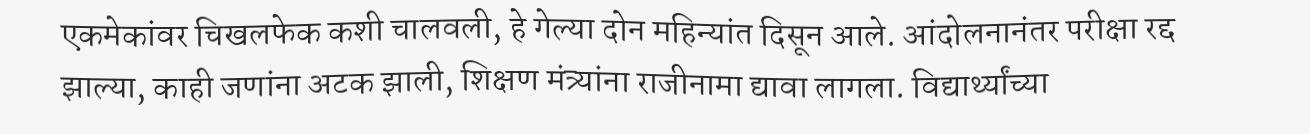एकमेकांवर चिखलफेक कशी चालवली, हे गेल्या दोन महिन्यांत दिसून आले. आंदोलनानंतर परीक्षा रद्द झाल्या, काही जणांना अटक झाली, शिक्षण मंत्र्यांना राजीनामा द्यावा लागला. विद्यार्थ्यांच्या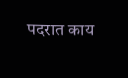पदरात काय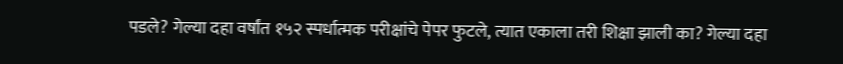पडले? गेल्या दहा वर्षांत १५२ स्पर्धात्मक परीक्षांचे पेपर फुटले, त्यात एकाला तरी शिक्षा झाली का? गेल्या दहा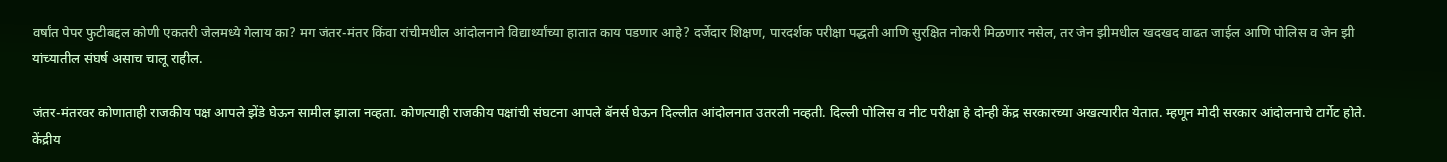वर्षांत पेपर फुटीबद्दल कोणी एकतरी जेलमध्ये गेलाय का? मग जंतर-मंतर किंवा रांचीमधील आंदोलनाने विद्यार्थ्यांच्या हातात काय पडणार आहे? दर्जेदार शिक्षण, पारदर्शक परीक्षा पद्धती आणि सुरक्षित नोकरी मिळणार नसेल, तर जेन झीमधील खदखद वाढत जाईल आणि पोलिस व जेन झी यांच्यातील संघर्ष असाच चालू राहील.

जंतर-मंतरवर कोणाताही राजकीय पक्ष आपले झेंडे घेऊन सामील झाला नव्हता. कोणत्याही राजकीय पक्षांची संघटना आपले बॅनर्स घेऊन दिल्लीत आंदोलनात उतरली नव्हती. दिल्ली पोलिस व नीट परीक्षा हे दोन्ही केंद्र सरकारच्या अखत्यारीत येतात. म्हणून मोदी सरकार आंदोलनाचे टार्गेट होते. केंद्रीय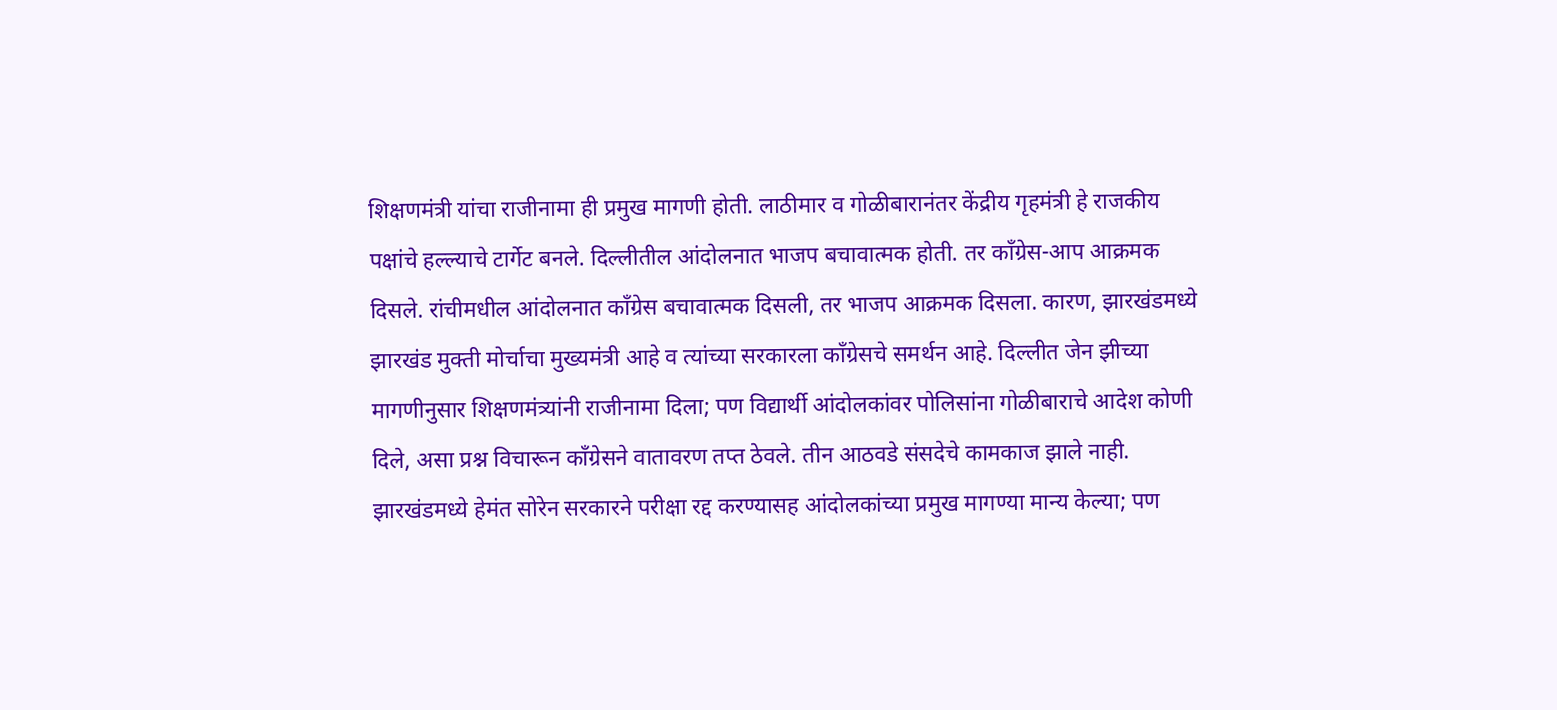शिक्षणमंत्री यांचा राजीनामा ही प्रमुख मागणी होती. लाठीमार व गोळीबारानंतर केंद्रीय गृहमंत्री हे राजकीय पक्षांचे हल्ल्याचे टार्गेट बनले. दिल्लीतील आंदोलनात भाजप बचावात्मक होती. तर काँग्रेस-आप आक्रमक दिसले. रांचीमधील आंदोलनात काँग्रेस बचावात्मक दिसली, तर भाजप आक्रमक दिसला. कारण, झारखंडमध्ये झारखंड मुक्ती मोर्चाचा मुख्यमंत्री आहे व त्यांच्या सरकारला काँग्रेसचे समर्थन आहे. दिल्लीत जेन झीच्या मागणीनुसार शिक्षणमंत्र्यांनी राजीनामा दिला; पण विद्यार्थी आंदोलकांवर पोलिसांना गोळीबाराचे आदेश कोणी दिले, असा प्रश्न विचारून काँग्रेसने वातावरण तप्त ठेवले. तीन आठवडे संसदेचे कामकाज झाले नाही. झारखंडमध्ये हेमंत सोरेन सरकारने परीक्षा रद्द करण्यासह आंदोलकांच्या प्रमुख मागण्या मान्य केल्या; पण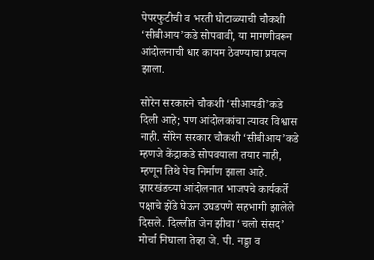पेपरफुटीची व भरती घोटाळ्याची चौकशी ‘सीबीआय’कडे सोपवावी, या मागणीवरून आंदोलनाची धार कायम ठेवण्याचा प्रयत्न झाला.

सोरेन सरकारने चौकशी ‘सीआयडी’कडे दिली आहे; पण आंदोलकांचा त्यावर विश्वास नाही. सोरेन सरकार चौकशी ‘सीबीआय’कडे म्हणजे केंद्राकडे सोपवयाला तयार नाही, म्हणून तिथे पेच निर्माण झाला आहे. झारखंडच्या आंदोलनात भाजपचे कार्यकर्ते पक्षाचे झेंडे घेऊन उघडपणे सहभागी झालेले दिसले. दिल्लीत जेन झीचा ‘चलो संसद’ मोर्चा निघाला तेव्हा जे. पी. नड्डा व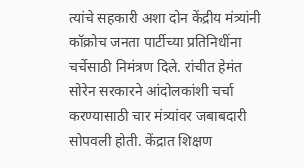त्यांचे सहकारी अशा दोन केंद्रीय मंत्र्यांनी कॉक्रोच जनता पार्टीच्या प्रतिनिधींना चर्चेसाठी निमंत्रण दिले. रांचीत हेमंत सोरेन सरकारने आंदोलकांशी चर्चा करण्यासाठी चार मंत्र्यांवर जबाबदारी सोपवली होती. केंद्रात शिक्षण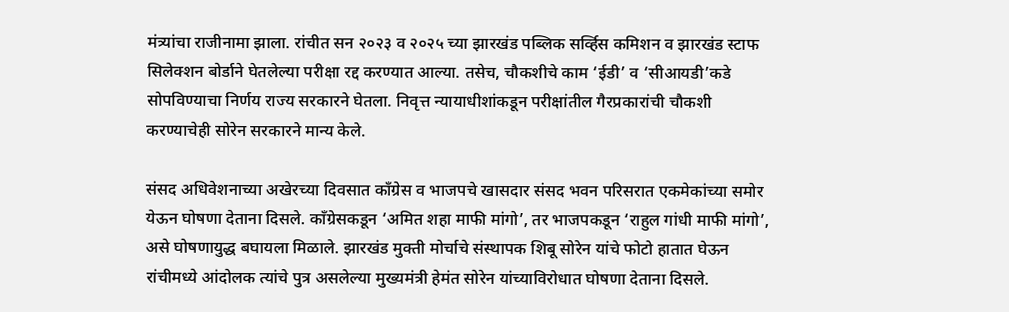मंत्र्यांचा राजीनामा झाला. रांचीत सन २०२३ व २०२५ च्या झारखंड पब्लिक सर्व्हिस कमिशन व झारखंड स्टाफ सिलेक्शन बोर्डाने घेतलेल्या परीक्षा रद्द करण्यात आल्या. तसेच, चौकशीचे काम ‘ईडी’ व ‘सीआयडी’कडे सोपविण्याचा निर्णय राज्य सरकारने घेतला. निवृत्त न्यायाधीशांकडून परीक्षांतील गैरप्रकारांची चौकशी करण्याचेही सोरेन सरकारने मान्य केले.

संसद अधिवेशनाच्या अखेरच्या दिवसात काँग्रेस व भाजपचे खासदार संसद भवन परिसरात एकमेकांच्या समोर येऊन घोषणा देताना दिसले. काँग्रेसकडून ‘अमित शहा माफी मांगो’, तर भाजपकडून ‘राहुल गांधी माफी मांगो’, असे घोषणायुद्ध बघायला मिळाले. झारखंड मुक्ती मोर्चाचे संस्थापक शिबू सोरेन यांचे फोटो हातात घेऊन रांचीमध्ये आंदोलक त्यांचे पुत्र असलेल्या मुख्यमंत्री हेमंत सोरेन यांच्याविरोधात घोषणा देताना दिसले.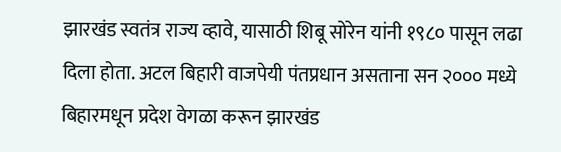झारखंड स्वतंत्र राज्य व्हावे, यासाठी शिबू सोरेन यांनी १९८० पासून लढा दिला होता. अटल बिहारी वाजपेयी पंतप्रधान असताना सन २००० मध्ये बिहारमधून प्रदेश वेगळा करून झारखंड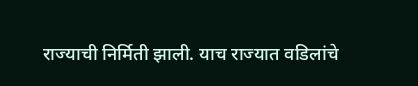राज्याची निर्मिती झाली. याच राज्यात वडिलांचे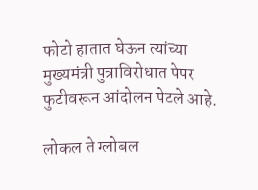फोटो हातात घेऊन त्यांच्या मुख्यमंत्री पुत्राविरोधात पेपर फुटीवरून आंदोलन पेटले आहे.

लोकल ते ग्लोबल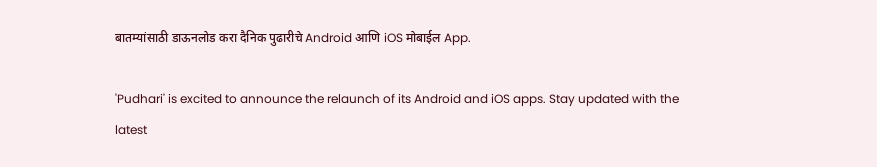बातम्यांसाठी डाऊनलोड करा दैनिक पुढारीचे Android आणि iOS मोबाईल App.

'Pudhari' is excited to announce the relaunch of its Android and iOS apps. Stay updated with the latest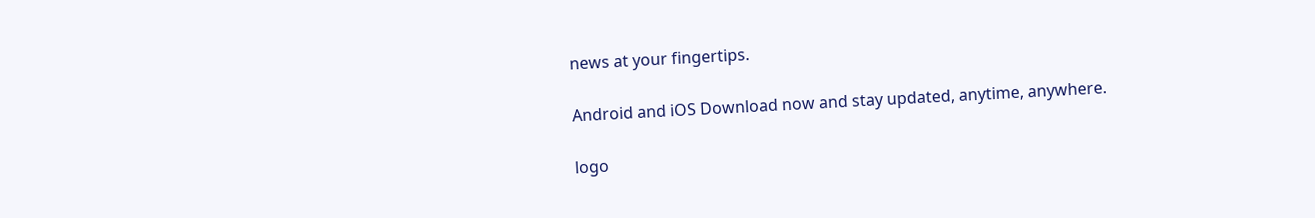news at your fingertips.

Android and iOS Download now and stay updated, anytime, anywhere.

logo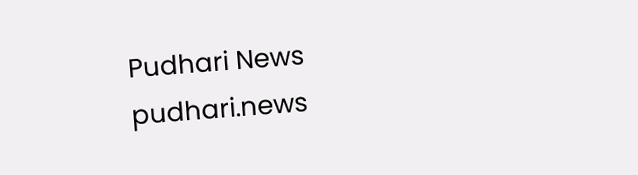Pudhari News
pudhari.news